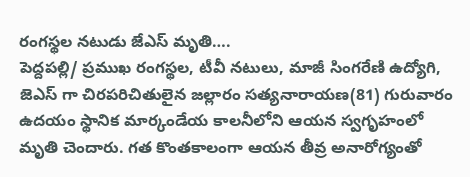రంగస్థల నటుడు జేఎస్ మృతి….
పెద్దపల్లి/ ప్రముఖ రంగస్థల, టీవీ నటులు, మాజీ సింగరేణి ఉద్యోగి, జెఎస్ గా చిరపరిచితులైన జల్లారం సత్యనారాయణ(81) గురువారం ఉదయం స్థానిక మార్కండేయ కాలనీలోని ఆయన స్వగృహంలో మృతి చెందారు. గత కొంతకాలంగా ఆయన తీవ్ర అనారోగ్యంతో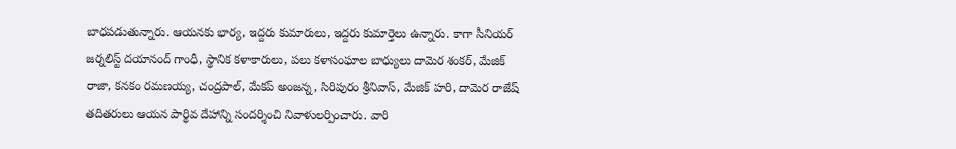బాధపడుతున్నారు. ఆయనకు భార్య, ఇద్దరు కుమారులు, ఇద్దరు కుమార్తెలు ఉన్నారు. కాగా సీనియర్ జర్నలిస్ట్ దయానంద్ గాంధీ, స్థానిక కళాకారులు, పలు కళాసంఘాల బాధ్యులు దామెర శంకర్, మేజిక్ రాజా, కనకం రమణయ్య, చంద్రపాల్, మేకప్ అంజన్న, సిరిపురం శ్రీనివాస్, మేజిక్ హరి, దామెర రాజేష్ తదితరులు ఆయన పార్థివ దేహాన్ని సందర్శించి నివాళులర్పించారు. వారి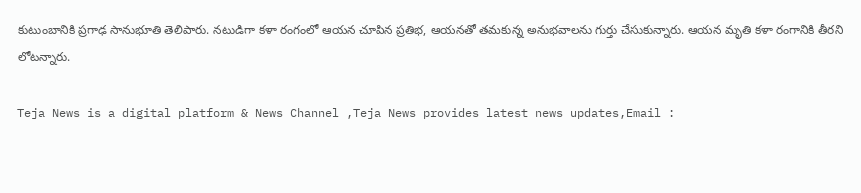కుటుంబానికి ప్రగాఢ సానుభూతి తెలిపారు. నటుడిగా కళా రంగంలో ఆయన చూపిన ప్రతిభ, ఆయనతో తమకున్న అనుభవాలను గుర్తు చేసుకున్నారు. ఆయన మృతి కళా రంగానికి తీరని లోటన్నారు.

Teja News is a digital platform & News Channel ,Teja News provides latest news updates,Email :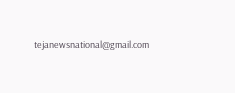tejanewsnational@gmail.com